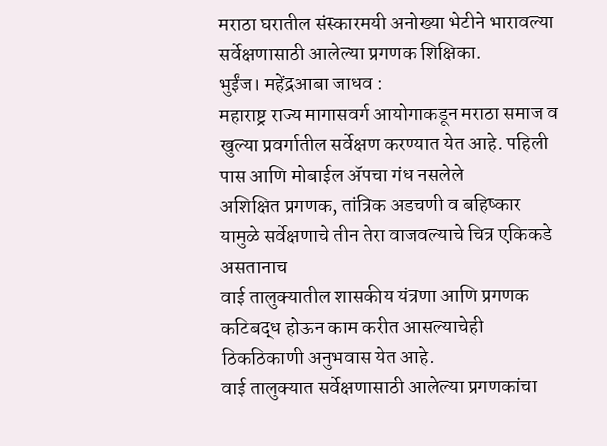मराठा घरातील संस्कारमयी अनोख्या भेटीने भारावल्या सर्वेक्षणासाठी आलेल्या प्रगणक शिक्षिका.
भुईंज। महेंद्रआबा जाधव :
महाराष्ट्र राज्य मागासवर्ग आयोगाकडून मराठा समाज व खुल्या प्रवर्गातील सर्वेक्षण करण्यात येत आहे. पहिली पास आणि मोबाईल ॲपचा गंध नसलेले
अशिक्षित प्रगणक, तांत्रिक अडचणी व बहिष्कार यामुळे सर्वेक्षणाचे तीन तेरा वाजवल्याचे चित्र एकिकडे असतानाच
वाई तालुक्यातील शासकीय यंत्रणा आणि प्रगणक कटिबद्ध होऊन काम करीत आसल्याचेही ठिकठिकाणी अनुभवास येत आहे.
वाई तालुक्यात सर्वेक्षणासाठी आलेल्या प्रगणकांचा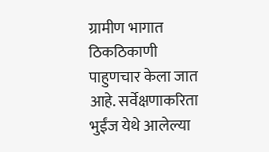ग्रामीण भागात ठिकठिकाणी पाहुणचार केला जात आहे. सर्वेक्षणाकरिता भुईंज येथे आलेल्या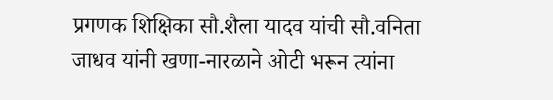प्रगणक शिक्षिका सौ.शैला यादव यांची सौ.वनिता जाधव यांनी खणा-नारळाने ओटी भरून त्यांना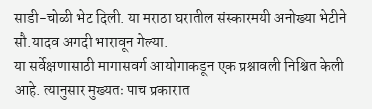साडी-चोळी भेट दिली. या मराठा घरातील संस्कारमयी अनोख्या भेटीने सौ.यादव अगदी भारावून गेल्या.
या सर्वेक्षणासाठी मागासवर्ग आयोगाकडून एक प्रश्नावली निश्चित केली आहे. त्यानुसार मुख्यतः पाच प्रकारात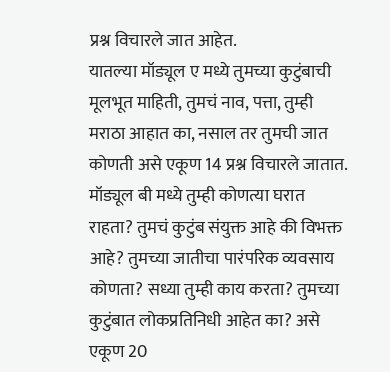प्रश्न विचारले जात आहेत.
यातल्या मॉड्यूल ए मध्ये तुमच्या कुटुंबाची मूलभूत माहिती, तुमचं नाव, पत्ता, तुम्ही मराठा आहात का, नसाल तर तुमची जात कोणती असे एकूण 14 प्रश्न विचारले जातात.
मॉड्यूल बी मध्ये तुम्ही कोणत्या घरात राहता? तुमचं कुटुंब संयुक्त आहे की विभक्त आहे? तुमच्या जातीचा पारंपरिक व्यवसाय कोणता? सध्या तुम्ही काय करता? तुमच्या कुटुंबात लोकप्रतिनिधी आहेत का? असे एकूण 20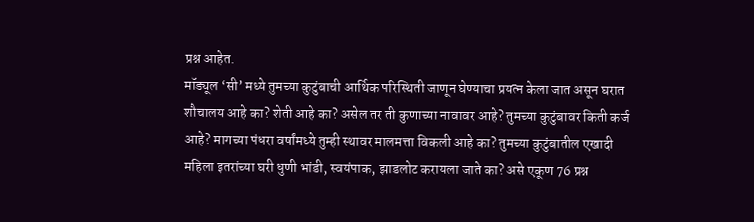प्रश्न आहेत.
मॉड्यूल ‘सी’ मध्ये तुमच्या कुटुंबाची आर्थिक परिस्थिती जाणून घेण्याचा प्रयत्न केला जात असून घरात शौचालय आहे का? शेती आहे का? असेल तर ती कुणाच्या नावावर आहे? तुमच्या कुटुंबावर किती कर्ज आहे? मागच्या पंधरा वर्षांमध्ये तुम्ही स्थावर मालमत्ता विकली आहे का? तुमच्या कुटुंबातील एखादी महिला इतरांच्या घरी धुणी भांडी, स्वयंपाक, झाडलोट करायला जाते का? असे एकूण 76 प्रश्न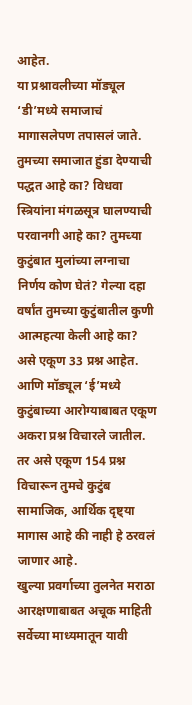आहेत.
या प्रश्नावलीच्या मॉड्यूल ‘डी’मध्ये समाजाचं मागासलेपण तपासलं जाते. तुमच्या समाजात हुंडा देण्याची पद्धत आहे का? विधवा स्त्रियांना मंगळसूत्र घालण्याची परवानगी आहे का? तुमच्या कुटुंबात मुलांच्या लग्नाचा निर्णय कोण घेतं? गेल्या दहा वर्षांत तुमच्या कुटुंबातील कुणी आत्महत्या केली आहे का?
असे एकूण 33 प्रश्न आहेत.
आणि मॉड्यूल ‘ई’मध्ये कुटुंबाच्या आरोग्याबाबत एकूण अकरा प्रश्न विचारले जातील. तर असे एकूण 154 प्रश्न विचारून तुमचे कुटुंब सामाजिक, आर्थिक दृष्ट्या मागास आहे की नाही हे ठरवलं जाणार आहे.
खुल्या प्रवर्गाच्या तुलनेत मराठा आरक्षणाबाबत अचूक माहिती सर्वेच्या माध्यमातून यावी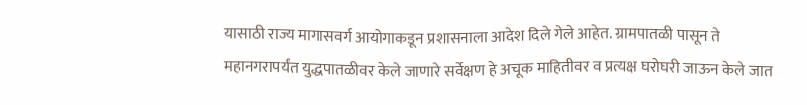यासाठी राज्य मागासवर्ग आयोगाकडून प्रशासनाला आदेश दिले गेले आहेत. ग्रामपातळी पासून ते महानगरापर्यंत युद्धपातळीवर केले जाणारे सर्वेक्षण हे अचूक माहितीवर व प्रत्यक्ष घरोघरी जाऊन केले जात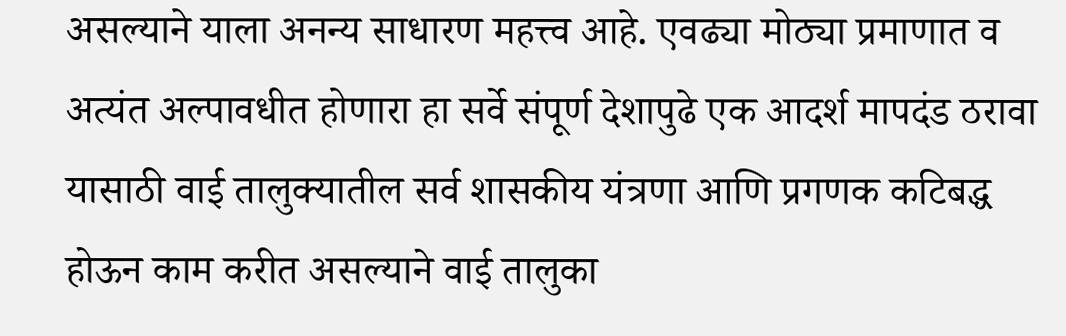असल्याने याला अनन्य साधारण महत्त्व आहे. एवढ्या मोठ्या प्रमाणात व अत्यंत अल्पावधीत होणारा हा सर्वे संपूर्ण देशापुढे एक आदर्श मापदंड ठरावा यासाठी वाई तालुक्यातील सर्व शासकीय यंत्रणा आणि प्रगणक कटिबद्ध होऊन काम करीत असल्याने वाई तालुका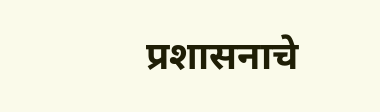प्रशासनाचे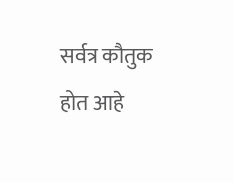सर्वत्र कौतुक होत आहे